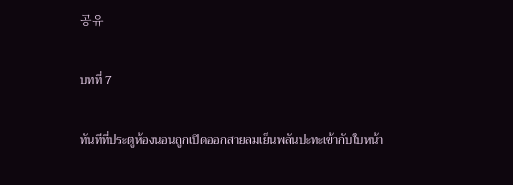공유

บทที่ 7

ทันทีที่ประตูห้องนอนถูกเปิดออกสายลมเย็นพลันปะทะเข้ากับใบหน้า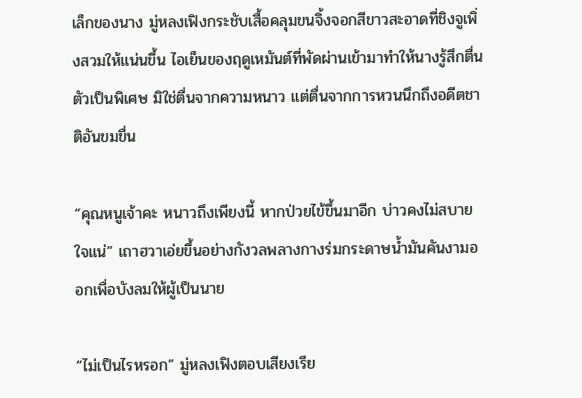เล็กของนาง มู่หลงเฟิงกระชับเสื้อคลุมขนจิ้งจอกสีขาวสะอาดที่ชิงจูเพิ่งสวมให้แน่นขึ้น ไอเย็นของฤดูเหมันต์ที่พัดผ่านเข้ามาทำให้นางรู้สึกตื่นตัวเป็นพิเศษ มิใช่ตื่นจากความหนาว แต่ตื่นจากการหวนนึกถึงอดีตชาติอันขมขื่น

“คุณหนูเจ้าคะ หนาวถึงเพียงนี้ หากป่วยไข้ขึ้นมาอีก บ่าวคงไม่สบายใจแน่” เถาฮวาเอ่ยขึ้นอย่างกังวลพลางกางร่มกระดาษน้ำมันคันงามออกเพื่อบังลมให้ผู้เป็นนาย

“ไม่เป็นไรหรอก” มู่หลงเฟิงตอบเสียงเรีย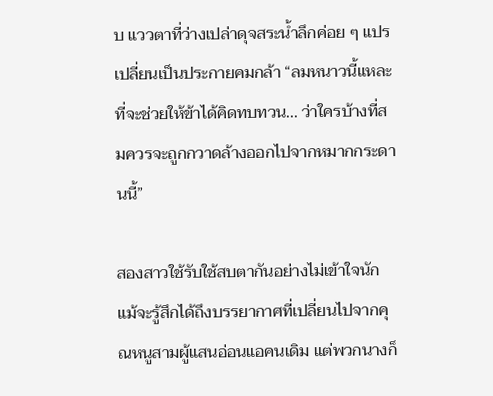บ แววตาที่ว่างเปล่าดุจสระน้ำลึกค่อย ๆ แปรเปลี่ยนเป็นประกายคมกล้า “ลมหนาวนี้แหละที่จะช่วยให้ข้าได้คิดทบทวน... ว่าใครบ้างที่สมควรจะถูกกวาดล้างออกไปจากหมากกระดานนี้”

สองสาวใช้รับใช้สบตากันอย่างไม่เข้าใจนัก แม้จะรู้สึกได้ถึงบรรยากาศที่เปลี่ยนไปจากคุณหนูสามผู้แสนอ่อนแอคนเดิม แต่พวกนางก็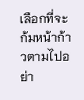เลือกที่จะก้มหน้าก้าวตามไปอย่า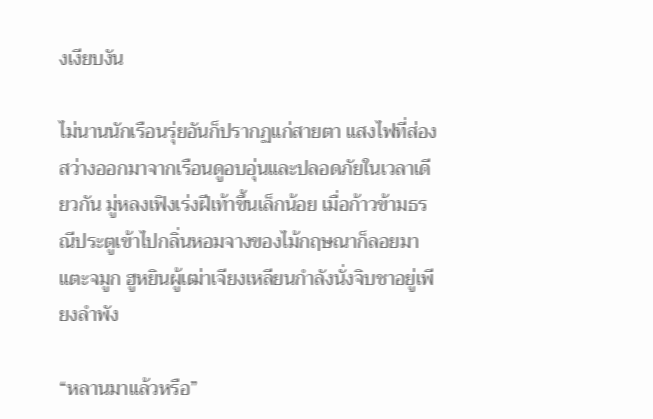งเงียบงัน

ไม่นานนักเรือนรุ่ยอันก็ปรากฏแก่สายตา แสงไฟที่ส่องสว่างออกมาจากเรือนดูอบอุ่นและปลอดภัยในเวลาเดียวกัน มู่หลงเฟิงเร่งฝีเท้าขึ้นเล็กน้อย เมื่อก้าวข้ามธรณีประตูเข้าไปกลิ่นหอมจางของไม้กฤษณาก็ลอยมาแตะจมูก ฮูหยินผู้เฒ่าเจียงเหลียนกำลังนั่งจิบชาอยู่เพียงลำพัง

“หลานมาแล้วหรือ”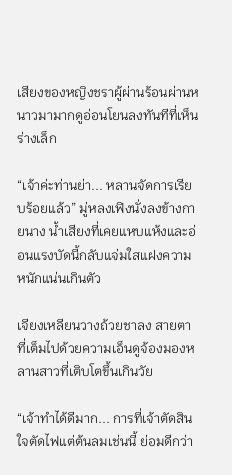เสียงของหญิงชราผู้ผ่านร้อนผ่านหนาวมามากดูอ่อนโยนลงทันทีที่เห็นร่างเล็ก

“เจ้าค่ะท่านย่า... หลานจัดการเรียบร้อยแล้ว” มู่หลงเฟิงนั่งลงข้างกายนาง น้ำเสียงที่เคยแหบแห้งและอ่อนแรงบัดนี้กลับแจ่มใสแฝงความหนักแน่นเกินตัว

เจียงเหลียนวางถ้วยชาลง สายตาที่เต็มไปด้วยความเอ็นดูจ้องมองหลานสาวที่เติบโตขึ้นเกินวัย

“เจ้าทำได้ดีมาก... การที่เจ้าตัดสินใจตัดไฟแต่ต้นลมเช่นนี้ ย่อมดีกว่า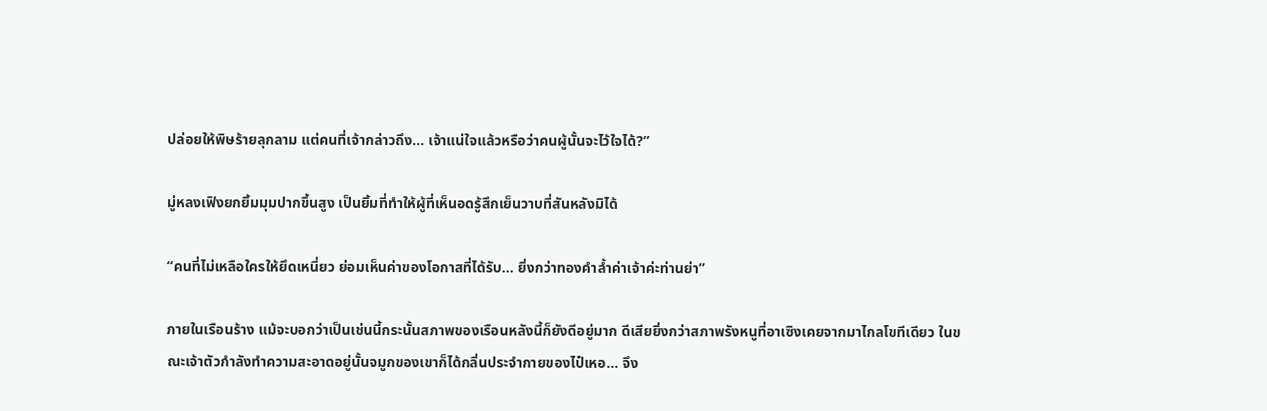ปล่อยให้พิษร้ายลุกลาม แต่คนที่เจ้ากล่าวถึง... เจ้าแน่ใจแล้วหรือว่าคนผู้นั้นจะไว้ใจได้?”

มู่หลงเฟิงยกยิ้มมุมปากขึ้นสูง เป็นยิ้มที่ทำให้ผู้ที่เห็นอดรู้สึกเย็นวาบที่สันหลังมิได้

“คนที่ไม่เหลือใครให้ยึดเหนี่ยว ย่อมเห็นค่าของโอกาสที่ได้รับ... ยิ่งกว่าทองคำล้ำค่าเจ้าค่ะท่านย่า”

ภายในเรือนร้าง แม้จะบอกว่าเป็นเช่นนี้กระนั้นสภาพของเรือนหลังนี้ก็ยังดีอยู่มาก ดีเสียยิ่งกว่าสภาพรังหนูที่อาเซิงเคยจากมาไกลโขทีเดียว ในขณะเจ้าตัวกำลังทำความสะอาดอยู่นั้นจมูกของเขาก็ได้กลิ่นประจำกายของไป๋เหอ... จึง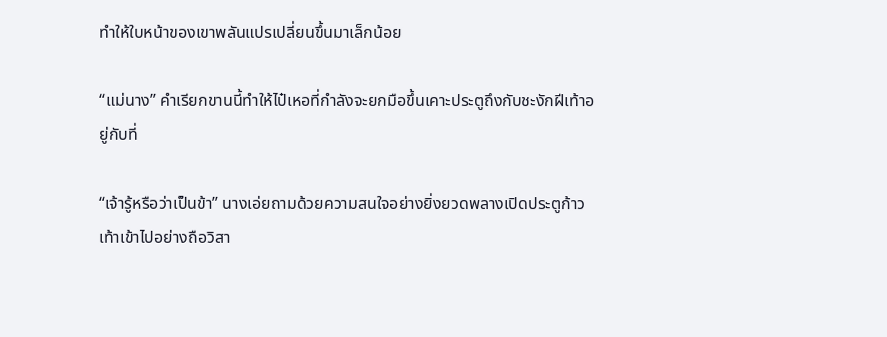ทำให้ใบหน้าของเขาพลันแปรเปลี่ยนขึ้นมาเล็กน้อย

“แม่นาง” คำเรียกขานนี้ทำให้ไป๋เหอที่กำลังจะยกมือขึ้นเคาะประตูถึงกับชะงักฝีเท้าอยู่กับที่

“เจ้ารู้หรือว่าเป็นข้า” นางเอ่ยถามด้วยความสนใจอย่างยิ่งยวดพลางเปิดประตูก้าวเท้าเข้าไปอย่างถือวิสา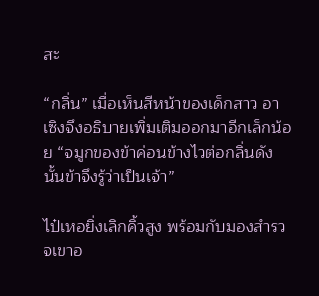สะ

“กลิ่น” เมื่อเห็นสีหน้าของเด็กสาว อาเซิงจึงอธิบายเพิ่มเติมออกมาอีกเล็กน้อย “จมูกของข้าค่อนข้างไวต่อกลิ่นดังนั้นข้าจึงรู้ว่าเป็นเจ้า”

ไป๋เหอยิ่งเลิกคิ้วสูง พร้อมกับมองสำรวจเขาอ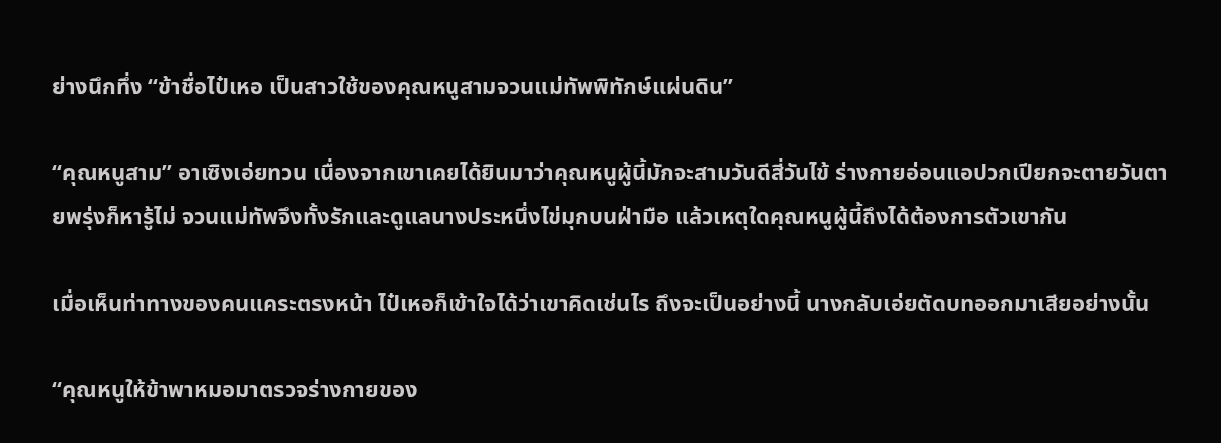ย่างนึกทึ่ง “ข้าชื่อไป๋เหอ เป็นสาวใช้ของคุณหนูสามจวนแม่ทัพพิทักษ์แผ่นดิน”

“คุณหนูสาม” อาเซิงเอ่ยทวน เนื่องจากเขาเคยได้ยินมาว่าคุณหนูผู้นี้มักจะสามวันดีสี่วันไข้ ร่างกายอ่อนแอปวกเปียกจะตายวันตายพรุ่งก็หารู้ไม่ จวนแม่ทัพจึงทั้งรักและดูแลนางประหนึ่งไข่มุกบนฝ่ามือ แล้วเหตุใดคุณหนูผู้นี้ถึงได้ต้องการตัวเขากัน

เมื่อเห็นท่าทางของคนแคระตรงหน้า ไป๋เหอก็เข้าใจได้ว่าเขาคิดเช่นไร ถึงจะเป็นอย่างนี้ นางกลับเอ่ยตัดบทออกมาเสียอย่างนั้น

“คุณหนูให้ข้าพาหมอมาตรวจร่างกายของ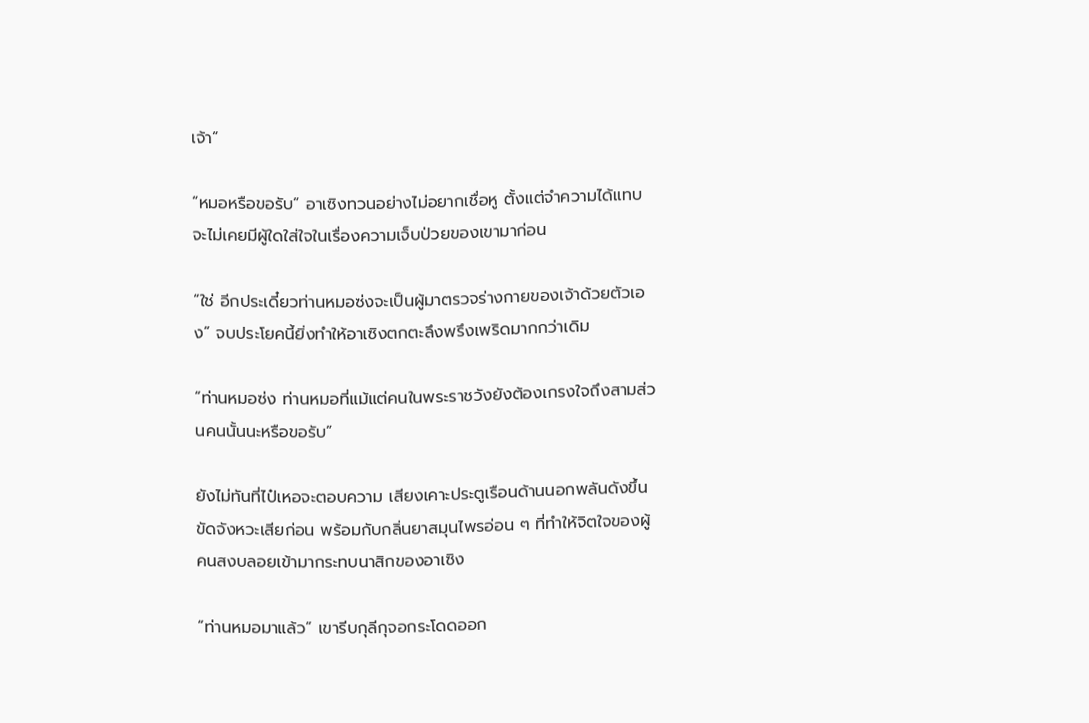เจ้า”

“หมอหรือขอรับ” อาเซิงทวนอย่างไม่อยากเชื่อหู ตั้งแต่จำความได้แทบจะไม่เคยมีผู้ใดใส่ใจในเรื่องความเจ็บป่วยของเขามาก่อน

“ใช่ อีกประเดี๋ยวท่านหมอซ่งจะเป็นผู้มาตรวจร่างกายของเจ้าด้วยตัวเอง” จบประโยคนี้ยิ่งทำให้อาเซิงตกตะลึงพรึงเพริดมากกว่าเดิม

“ท่านหมอซ่ง ท่านหมอที่แม้แต่คนในพระราชวังยังต้องเกรงใจถึงสามส่วนคนนั้นนะหรือขอรับ”

ยังไม่ทันที่ไป๋เหอจะตอบความ เสียงเคาะประตูเรือนด้านนอกพลันดังขึ้นขัดจังหวะเสียก่อน พร้อมกับกลิ่นยาสมุนไพรอ่อน ๆ ที่ทำให้จิตใจของผู้คนสงบลอยเข้ามากระทบนาสิกของอาเซิง

“ท่านหมอมาแล้ว” เขารีบกุลีกุจอกระโดดออก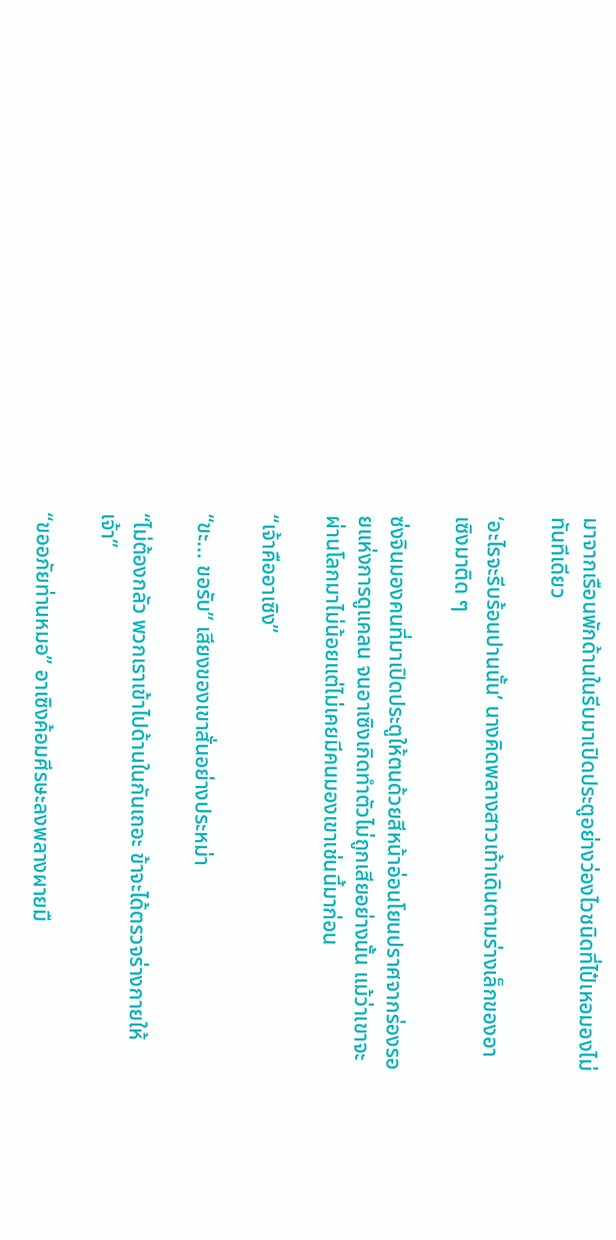มาจากเรือนพักด้านในรีบมาเปิดประตูอย่างว่องไวชนิดที่ไป๋เหอมองไม่ทันทีเดียว

‘อะไรจะรีบร้อนปานนั้น’ นางคิดพลางสาวเท้าเดินตามร่างเล็กของอาเซิงมาติด ๆ

ซ่งจินมองคนที่มาเปิดประตูให้ตนด้วยสีหน้าอ่อนโยนปราศจากร่องรอยแห่งการดูแคลน จนอาเซิงเกิดทำตัวไม่ถูกเสียอย่างนั้น แม้ว่าเขาจะผ่านโลกมาไม่น้อยแต่ไม่เคยมีคนมองเขาเช่นนี้มาก่อน

“เจ้าคืออาเซิง”

“ขะ... ขอรับ” เสียงของเขาสั่นอย่างประหม่า

“ไม่ต้องกลัว พวกเราเข้าไปด้านในกันเถอะ ข้าจะได้ตรวจร่างกายให้เจ้า”

“ขออภัยท่านหมอ” อาเซิงค้อมศีรษะลงพลางผายมื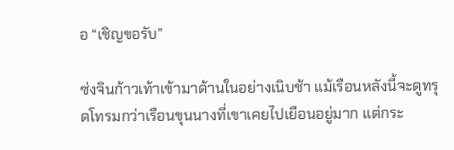อ “เชิญขอรับ”

ซ่งจินก้าวเท้าเข้ามาด้านในอย่างเนิบช้า แม้เรือนหลังนี้จะดูทรุดโทรมกว่าเรือนขุนนางที่เขาเคยไปเยือนอยู่มาก แต่กระ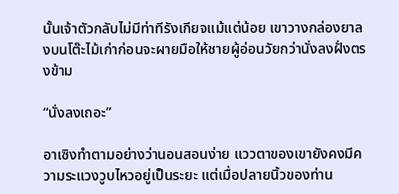นั้นเจ้าตัวกลับไม่มีท่าทีรังเกียจแม้แต่น้อย เขาวางกล่องยาลงบนโต๊ะไม้เก่าก่อนจะผายมือให้ชายผู้อ่อนวัยกว่านั่งลงฝั่งตรงข้าม

“นั่งลงเถอะ”

อาเซิงทำตามอย่างว่านอนสอนง่าย แววตาของเขายังคงมีความระแวงวูบไหวอยู่เป็นระยะ แต่เมื่อปลายนิ้วของท่าน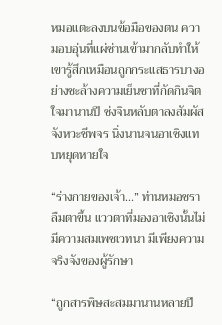หมอแตะลงบนข้อมือของตน ความอบอุ่นที่แผ่ซ่านเข้ามากลับทำให้เขารู้สึกเหมือนถูกกระแสธารบางอย่างชะล้างความเย็นชาที่กัดกินจิตใจมานานปี ซ่งจินหลับตาลงสัมผัสจังหวะชีพจร นิ่งนานจนอาเซิงแทบหยุดหายใจ

“ร่างกายของเจ้า...” ท่านหมอชราลืมตาขึ้น แววตาที่มองอาเซิงนั้นไม่มีความสมเพชเวทนา มีเพียงความจริงจังของผู้รักษา

“ถูกสารพิษสะสมมานานหลายปี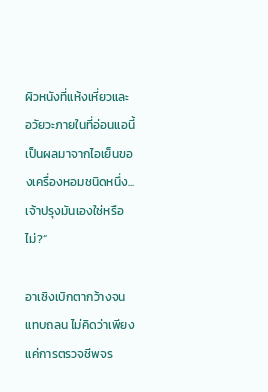ผิวหนังที่แห้งเหี่ยวและอวัยวะภายในที่อ่อนแอนี้ เป็นผลมาจากไอเย็นของเครื่องหอมชนิดหนึ่ง... เจ้าปรุงมันเองใช่หรือไม่?”

อาเซิงเบิกตากว้างจนแทบถลน ไม่คิดว่าเพียงแค่การตรวจชีพจร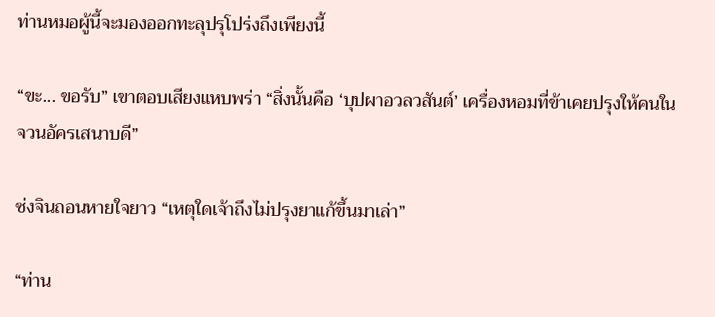ท่านหมอผู้นี้จะมองออกทะลุปรุโปร่งถึงเพียงนี้

“ขะ... ขอรับ” เขาตอบเสียงแหบพร่า “สิ่งนั้นคือ ‘บุปผาอวลวสันต์’ เครื่องหอมที่ข้าเคยปรุงให้คนในจวนอัครเสนาบดี”

ซ่งจินถอนหายใจยาว “เหตุใดเจ้าถึงไม่ปรุงยาแก้ขึ้นมาเล่า”

“ท่าน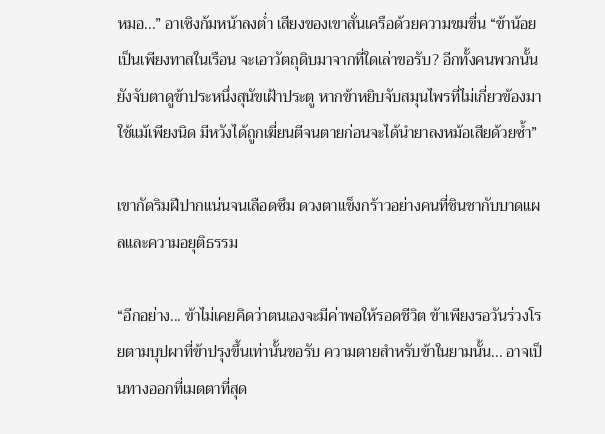หมอ...” อาเซิงก้มหน้าลงต่ำ เสียงของเขาสั่นเครือด้วยความขมขื่น “ข้าน้อยเป็นเพียงทาสในเรือน จะเอาวัตถุดิบมาจากที่ใดเล่าขอรับ? อีกทั้งคนพวกนั้นยังจับตาดูข้าประหนึ่งสุนัขเฝ้าประตู หากข้าหยิบจับสมุนไพรที่ไม่เกี่ยวข้องมาใช้แม้เพียงนิด มีหวังได้ถูกเฆี่ยนตีจนตายก่อนจะได้นำยาลงหม้อเสียด้วยซ้ำ”

เขากัดริมฝีปากแน่นจนเลือดซึม ดวงตาแข็งกร้าวอย่างคนที่ชินชากับบาดแผลและความอยุติธรรม

“อีกอย่าง... ข้าไม่เคยคิดว่าตนเองจะมีค่าพอให้รอดชีวิต ข้าเพียงรอวันร่วงโรยตามบุปผาที่ข้าปรุงขึ้นเท่านั้นขอรับ ความตายสำหรับข้าในยามนั้น... อาจเป็นทางออกที่เมตตาที่สุด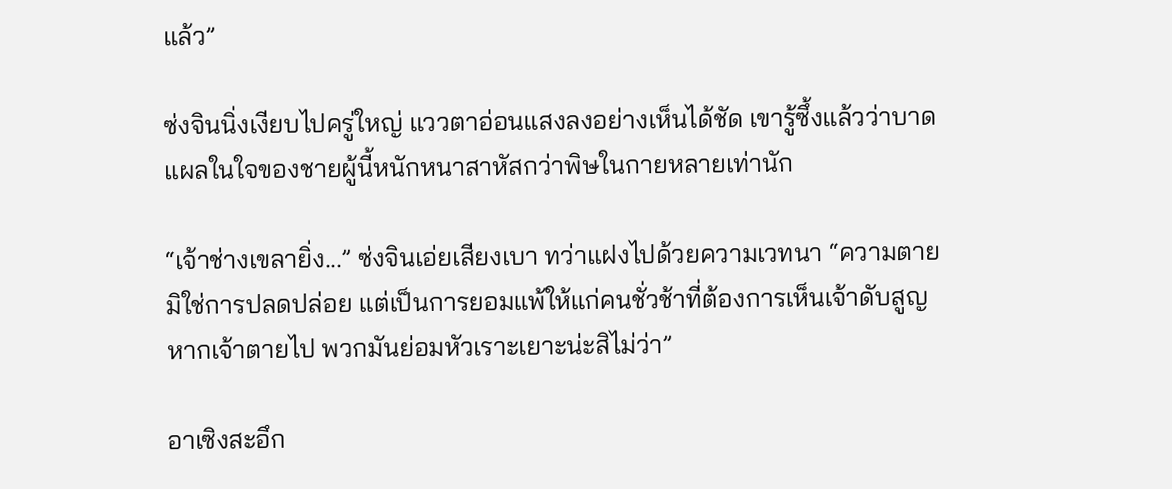แล้ว”

ซ่งจินนิ่งเงียบไปครู่ใหญ่ แววตาอ่อนแสงลงอย่างเห็นได้ชัด เขารู้ซึ้งแล้วว่าบาดแผลในใจของชายผู้นี้หนักหนาสาหัสกว่าพิษในกายหลายเท่านัก

“เจ้าช่างเขลายิ่ง...” ซ่งจินเอ่ยเสียงเบา ทว่าแฝงไปด้วยความเวทนา “ความตายมิใช่การปลดปล่อย แต่เป็นการยอมแพ้ให้แก่คนชั่วช้าที่ต้องการเห็นเจ้าดับสูญ หากเจ้าตายไป พวกมันย่อมหัวเราะเยาะน่ะสิไม่ว่า”

อาเซิงสะอึก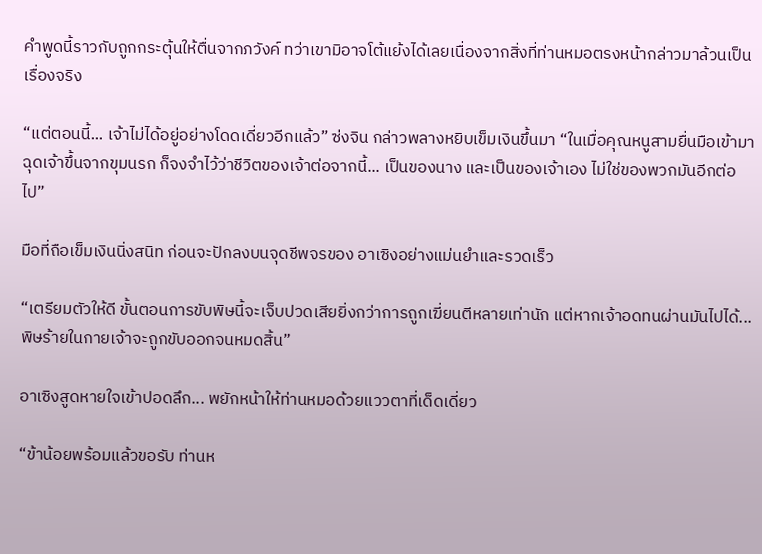คำพูดนี้ราวกับถูกกระตุ้นให้ตื่นจากภวังค์ ทว่าเขามิอาจโต้แย้งได้เลยเนื่องจากสิ่งที่ท่านหมอตรงหน้ากล่าวมาล้วนเป็นเรื่องจริง

“แต่ตอนนี้... เจ้าไม่ได้อยู่อย่างโดดเดี่ยวอีกแล้ว” ซ่งจิน กล่าวพลางหยิบเข็มเงินขึ้นมา “ในเมื่อคุณหนูสามยื่นมือเข้ามาฉุดเจ้าขึ้นจากขุมนรก ก็จงจำไว้ว่าชีวิตของเจ้าต่อจากนี้... เป็นของนาง และเป็นของเจ้าเอง ไม่ใช่ของพวกมันอีกต่อไป”

มือที่ถือเข็มเงินนิ่งสนิท ก่อนจะปักลงบนจุดชีพจรของ อาเซิงอย่างแม่นยำและรวดเร็ว

“เตรียมตัวให้ดี ขั้นตอนการขับพิษนี้จะเจ็บปวดเสียยิ่งกว่าการถูกเฆี่ยนตีหลายเท่านัก แต่หากเจ้าอดทนผ่านมันไปได้... พิษร้ายในกายเจ้าจะถูกขับออกจนหมดสิ้น”

อาเซิงสูดหายใจเข้าปอดลึก... พยักหน้าให้ท่านหมอด้วยแววตาที่เด็ดเดี่ยว

“ข้าน้อยพร้อมแล้วขอรับ ท่านห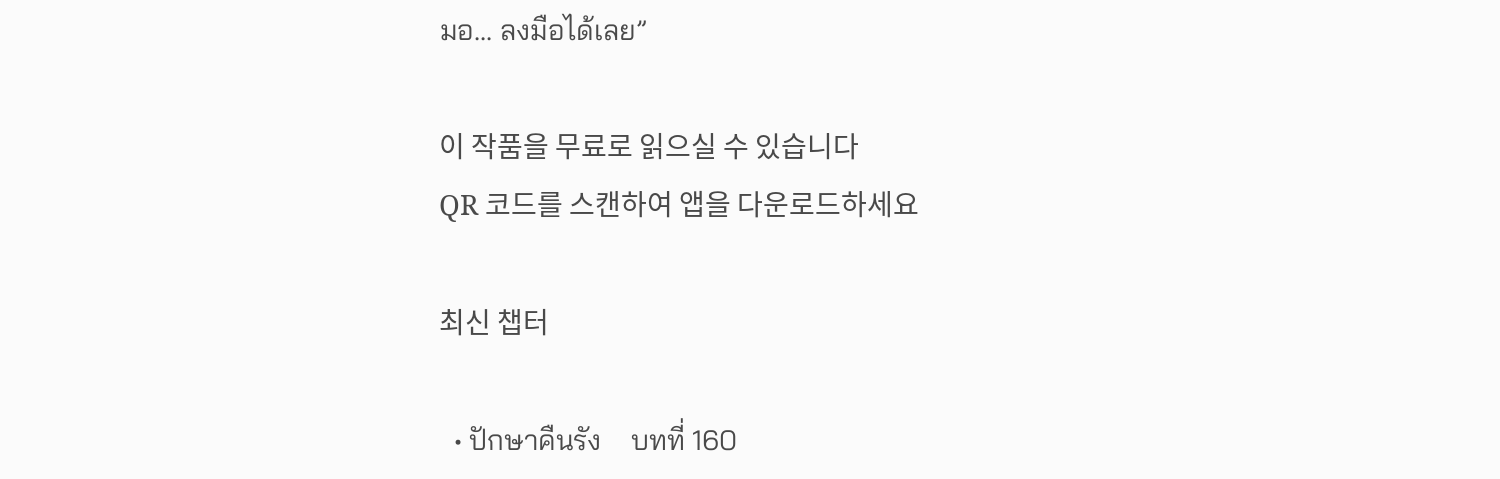มอ... ลงมือได้เลย”

이 작품을 무료로 읽으실 수 있습니다
QR 코드를 스캔하여 앱을 다운로드하세요

최신 챕터

  • ปักษาคืนรัง    บทที่ 160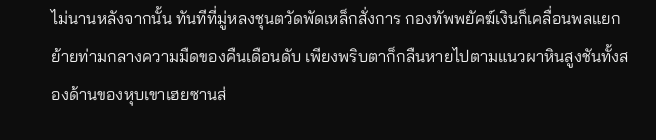ไม่นานหลังจากนั้น ทันทีที่มู่หลงชุนตวัดพัดเหล็กสั่งการ กองทัพพยัคฆ์เงินก็เคลื่อนพลแยกย้ายท่ามกลางความมืดของคืนเดือนดับ เพียงพริบตาก็กลืนหายไปตามแนวผาหินสูงชันทั้งสองด้านของหุบเขาเฮยซานส่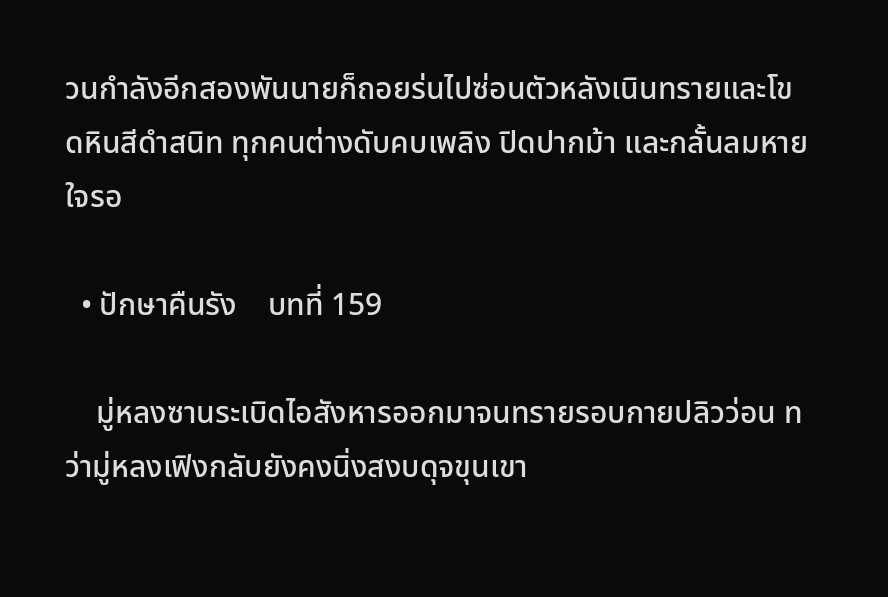วนกำลังอีกสองพันนายก็ถอยร่นไปซ่อนตัวหลังเนินทรายและโขดหินสีดำสนิท ทุกคนต่างดับคบเพลิง ปิดปากม้า และกลั้นลมหายใจรอ

  • ปักษาคืนรัง    บทที่ 159

    มู่หลงซานระเบิดไอสังหารออกมาจนทรายรอบกายปลิวว่อน ทว่ามู่หลงเฟิงกลับยังคงนิ่งสงบดุจขุนเขา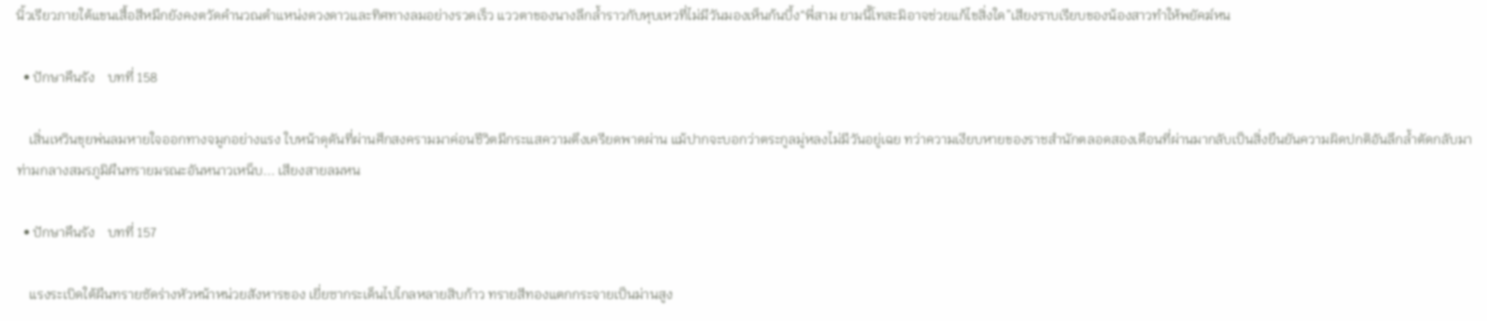นิ้วเรียวภายใต้แขนเสื้อสีหมึกยังคงตวัดคำนวณตำแหน่งดวงดาวและทิศทางลมอย่างรวดเร็ว แววตาของนางลึกล้ำราวกับหุบเหวที่ไม่มีวันมองเห็นก้นบึ้ง“พี่สาม ยามนี้โทสะมิอาจช่วยแก้ไขสิ่งใด”เสียงราบเรียบของน้องสาวทำให้พยัคฆ์หน

  • ปักษาคืนรัง    บทที่ 158

    เสิ่นเหวินขุยพ่นลมหายใจออกทางจมูกอย่างแรง ใบหน้าดุดันที่ผ่านศึกสงครามมาค่อนชีวิตมีกระแสความตึงเครียดพาดผ่าน แม้ปากจะบอกว่าตระกูลมู่หลงไม่มีวันอยู่เฉย ทว่าความเงียบหายของราชสำนักตลอดสองเดือนที่ผ่านมากลับเป็นสิ่งยืนยันความผิดปกติอันลึกล้ำตัดกลับมาท่ามกลางสมรภูมิผืนทรายมรณะอันหนาวเหน็บ... เสียงสายลมหน

  • ปักษาคืนรัง    บทที่ 157

    แรงระเบิดใต้ผืนทรายซัดร่างหัวหน้าหน่วยสังหารของ เยี่ยซากระเด็นไปไกลหลายสิบก้าว ทรายสีทองแตกกระจายเป็นม่านสูง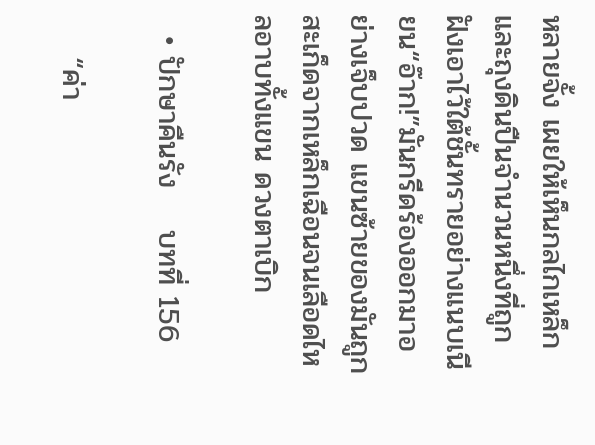หลายจั้ง เผยให้เห็นกลไกเหล็กและถุงดินปืนจำนวนหนึ่งที่ถูกฝังเอาไว้ใต้ชั้นทรายอย่างแนบเนียน“อ๊าก!”มันกรีดร้องออกมาอย่างเจ็บปวด แขนซ้ายของมันถูกสะเก็ดจากเหล็กเฉือนจนเลือดไหลอาบทั้งแขน ดวงตาเบิก

  • ปักษาคืนรัง    บทที่ 156

    “ค่า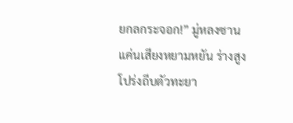ยกลกระจอก!” มู่หลงซานแค่นเสียงหยามหยัน ร่างสูงโปร่งถีบตัวทะยา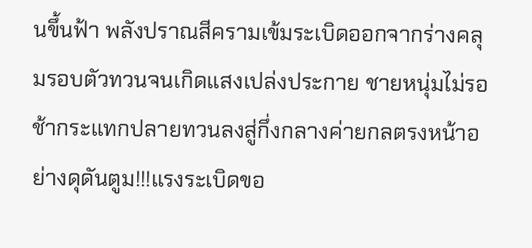นขึ้นฟ้า พลังปราณสีครามเข้มระเบิดออกจากร่างคลุมรอบตัวทวนจนเกิดแสงเปล่งประกาย ชายหนุ่มไม่รอช้ากระแทกปลายทวนลงสู่กึ่งกลางค่ายกลตรงหน้าอย่างดุดันตูม!!!แรงระเบิดขอ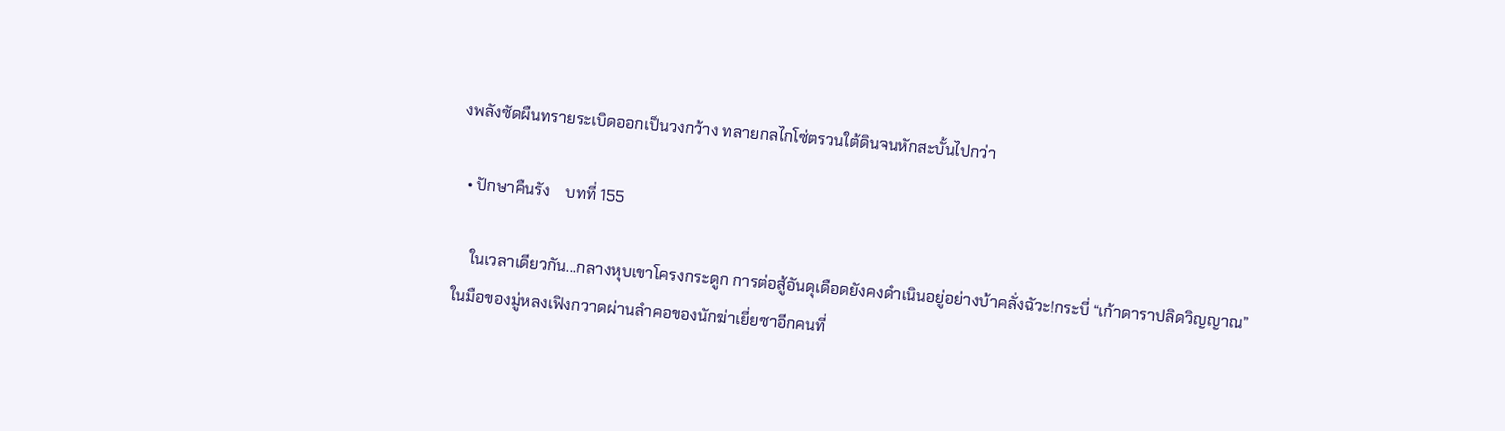งพลังซัดผืนทรายระเบิดออกเป็นวงกว้าง ทลายกลไกโซ่ตรวนใต้ดินจนหักสะบั้นไปกว่า

  • ปักษาคืนรัง    บทที่ 155

    ในเวลาเดียวกัน...กลางหุบเขาโครงกระดูก การต่อสู้อันดุเดือดยังคงดำเนินอยู่อย่างบ้าคลั่งฉัวะ!กระบี่ “เก้าดาราปลิดวิญญาณ” ในมือของมู่หลงเฟิงกวาดผ่านลำคอของนักฆ่าเยี่ยซาอีกคนที่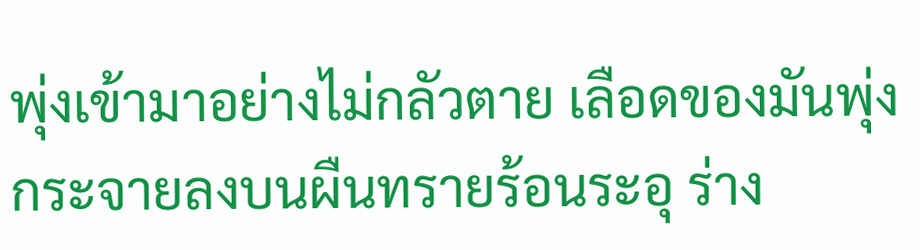พุ่งเข้ามาอย่างไม่กลัวตาย เลือดของมันพุ่งกระจายลงบนผืนทรายร้อนระอุ ร่าง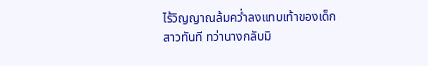ไร้วิญญาณล้มคว่ำลงแทบเท้าของเด็กสาวทันที ทว่านางกลับมิ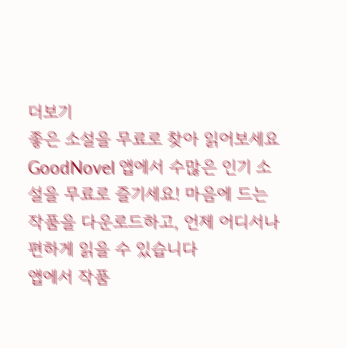더보기
좋은 소설을 무료로 찾아 읽어보세요
GoodNovel 앱에서 수많은 인기 소설을 무료로 즐기세요! 마음에 드는 작품을 다운로드하고, 언제 어디서나 편하게 읽을 수 있습니다
앱에서 작품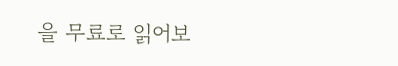을 무료로 읽어보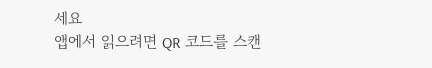세요
앱에서 읽으려면 QR 코드를 스캔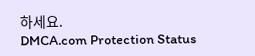하세요.
DMCA.com Protection Status